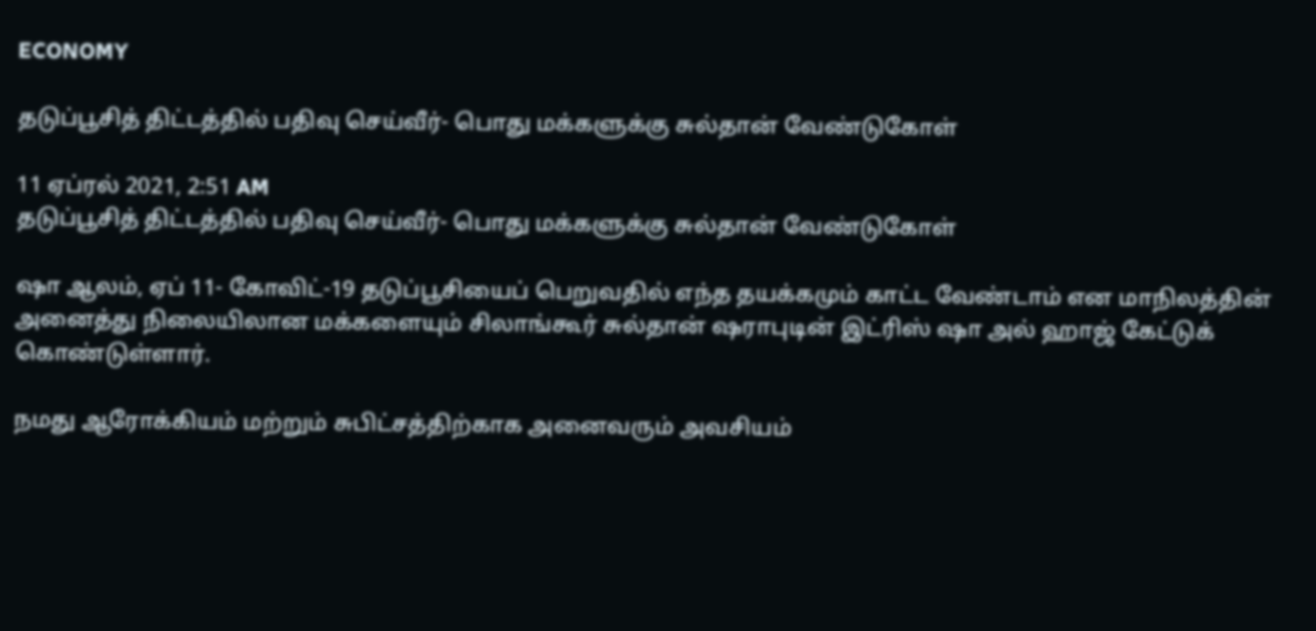ECONOMY

தடுப்பூசித் திட்டத்தில் பதிவு செய்வீர்- பொது மக்களுக்கு சுல்தான் வேண்டுகோள்

11 ஏப்ரல் 2021, 2:51 AM
தடுப்பூசித் திட்டத்தில் பதிவு செய்வீர்- பொது மக்களுக்கு சுல்தான் வேண்டுகோள்

ஷா ஆலம், ஏப் 11- கோவிட்-19 தடுப்பூசியைப் பெறுவதில் எந்த தயக்கமும் காட்ட வேண்டாம் என மாநிலத்தின் அனைத்து நிலையிலான மக்களையும் சிலாங்கூர் சுல்தான் ஷராபுடின் இட்ரிஸ் ஷா அல் ஹாஜ் கேட்டுக் கொண்டுள்ளார்.

நமது ஆரோக்கியம் மற்றும் சுபிட்சத்திற்காக அனைவரும் அவசியம்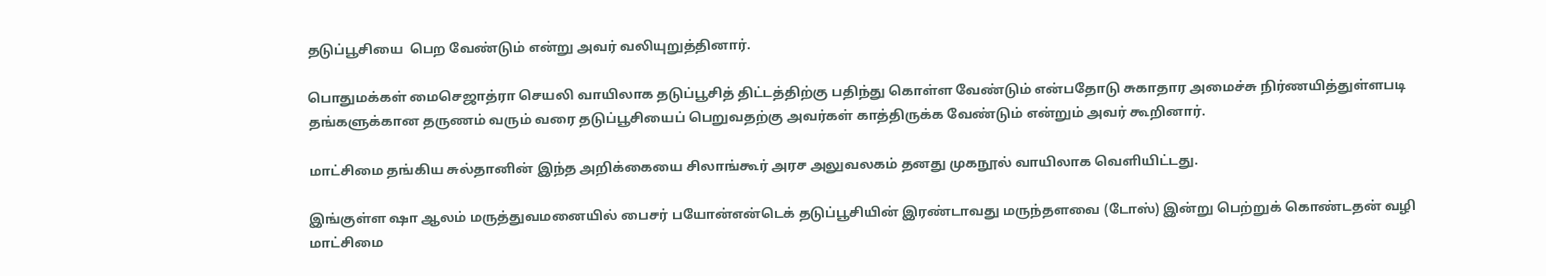தடுப்பூசியை  பெற வேண்டும் என்று அவர் வலியுறுத்தினார்.

பொதுமக்கள் மைசெஜாத்ரா செயலி வாயிலாக தடுப்பூசித் திட்டத்திற்கு பதிந்து கொள்ள வேண்டும் என்பதோடு சுகாதார அமைச்சு நிர்ணயித்துள்ளபடி தங்களுக்கான தருணம் வரும் வரை தடுப்பூசியைப் பெறுவதற்கு அவர்கள் காத்திருக்க வேண்டும் என்றும் அவர் கூறினார்.

மாட்சிமை தங்கிய சுல்தானின் இந்த அறிக்கையை சிலாங்கூர் அரச அலுவலகம் தனது முகநூல் வாயிலாக வெளியிட்டது.

இங்குள்ள ஷா ஆலம் மருத்துவமனையில் பைசர் பயோன்என்டெக் தடுப்பூசியின் இரண்டாவது மருந்தளவை (டோஸ்) இன்று பெற்றுக் கொண்டதன் வழி மாட்சிமை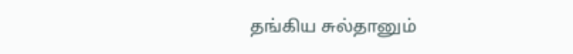தங்கிய சுல்தானும்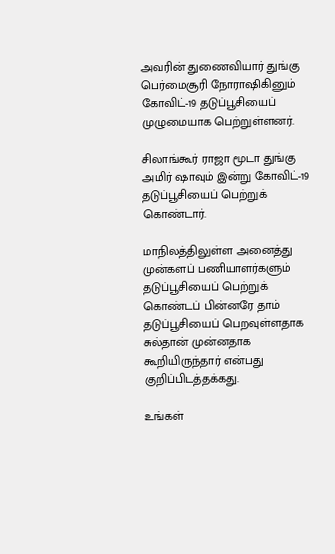அவரின் துணைவியார் துங்கு பெர்மைசூரி நோராஷிகினும் கோவிட்-19 தடுப்பூசியைப் முழுமையாக பெற்றுள்ளனர்.

சிலாங்கூர் ராஜா மூடா துங்கு அமிர் ஷாவும் இன்று கோவிட்-19 தடுப்பூசியைப் பெற்றுக் கொண்டார்.

மாநிலத்திலுள்ள அனைத்து முன்களப் பணியாளர்களும் தடுப்பூசியைப் பெற்றுக் கொண்டப் பின்னரே தாம் தடுப்பூசியைப் பெறவுள்ளதாக சுல்தான் முன்னதாக கூறியிருந்தார் என்பது குறிப்பிடத்தக்கது.

உங்கள்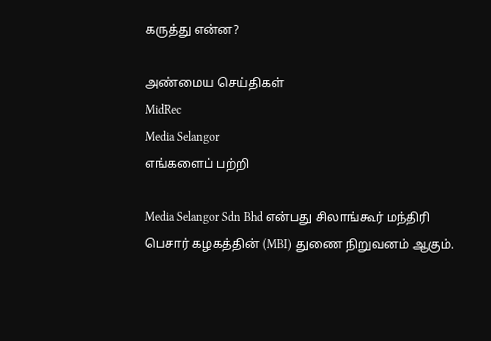கருத்து என்ன?

அண்மைய செய்திகள்
MidRec
Media Selangor
எங்களைப் பற்றி

Media Selangor Sdn Bhd என்பது சிலாங்கூர் மந்திரி பெசார் கழகத்தின் (MBI) துணை நிறுவனம் ஆகும்.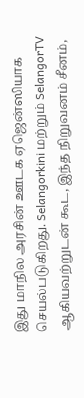இது மாநில அரசின் ஊடக ஏஜென்ஸியாக செயல்படுகிறது. Selangorkini மற்றும் SelangorTV ஆகியவற்றுடன் கூட, இந்த நிறுவனம் சீனம்,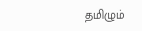தமிழும்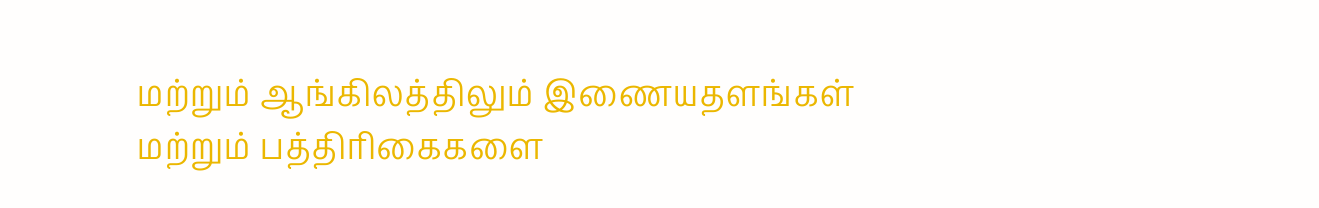மற்றும் ஆங்கிலத்திலும் இணையதளங்கள் மற்றும் பத்திரிகைகளை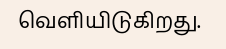வெளியிடுகிறது.